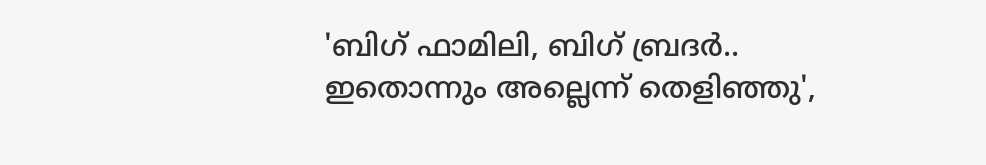'ബിഗ് ഫാമിലി, ബിഗ് ബ്രദര്‍.. ഇതൊന്നും അല്ലെന്ന് തെളിഞ്ഞു',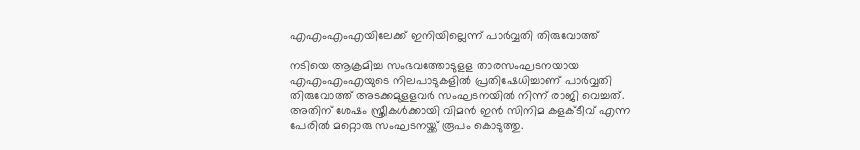എഎംഎംഎയിലേക്ക് ഇനിയില്ലെന്ന് പാർവ്വതി തിരുവോത്ത്

നടിയെ ആക്രമിച്ച സംഭവത്തോടുളള താരസംഘടനയായ എഎംഎംഎയുടെ നിലപാടുകളിൽ പ്രതിഷേധിച്ചാണ് പാർവ്വതി തിരുവോത്ത് അടക്കമുളളവർ സംഘടനയിൽ നിന്ന് രാജി വെച്ചത്. അതിന് ശേഷം സ്ത്രീകൾക്കായി വിമൻ ഇൻ സിനിമ കളക്ടീവ് എന്ന പേരിൽ മറ്റൊരു സംഘടനയ്ക്ക് രൂപം കൊടുത്തു.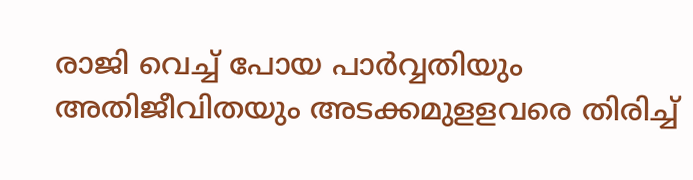രാജി വെച്ച് പോയ പാർവ്വതിയും അതിജീവിതയും അടക്കമുളളവരെ തിരിച്ച്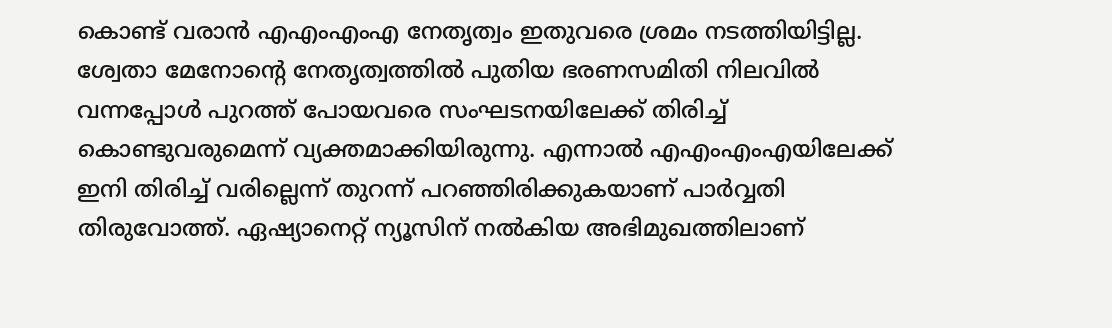കൊണ്ട് വരാൻ എഎംഎംഎ നേതൃത്വം ഇതുവരെ ശ്രമം നടത്തിയിട്ടില്ല. ശ്വേതാ മേനോന്റെ നേതൃത്വത്തിൽ പുതിയ ഭരണസമിതി നിലവിൽ വന്നപ്പോൾ പുറത്ത് പോയവരെ സംഘടനയിലേക്ക് തിരിച്ച് കൊണ്ടുവരുമെന്ന് വ്യക്തമാക്കിയിരുന്നു. എന്നാൽ എഎംഎംഎയിലേക്ക് ഇനി തിരിച്ച് വരില്ലെന്ന് തുറന്ന് പറഞ്ഞിരിക്കുകയാണ് പാർവ്വതി തിരുവോത്ത്. ഏഷ്യാനെറ്റ് ന്യൂസിന് നൽകിയ അഭിമുഖത്തിലാണ്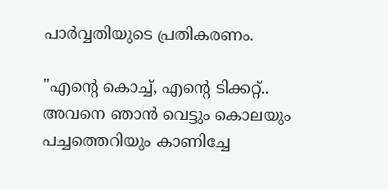പാർവ്വതിയുടെ പ്രതികരണം.

"എന്റെ കൊച്ച്, എന്റെ ടിക്കറ്റ്.. അവനെ ഞാൻ വെട്ടും കൊലയും പച്ചത്തെറിയും കാണിച്ചേ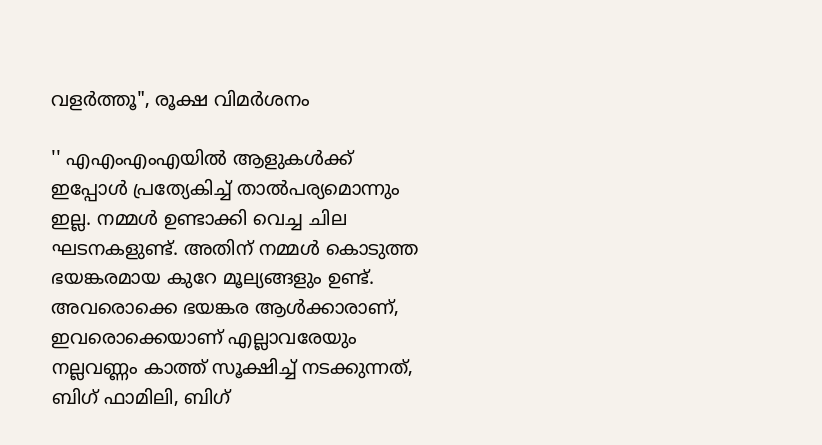വളർത്തൂ", രൂക്ഷ വിമർശനം

'' എഎംഎംഎയില്‍ ആളുകള്‍ക്ക് ഇപ്പോള്‍ പ്രത്യേകിച്ച് താല്‍പര്യമൊന്നും ഇല്ല. നമ്മള്‍ ഉണ്ടാക്കി വെച്ച ചില ഘടനകളുണ്ട്. അതിന് നമ്മള്‍ കൊടുത്ത ഭയങ്കരമായ കുറേ മൂല്യങ്ങളും ഉണ്ട്. അവരൊക്കെ ഭയങ്കര ആള്‍ക്കാരാണ്, ഇവരൊക്കെയാണ് എല്ലാവരേയും നല്ലവണ്ണം കാത്ത് സൂക്ഷിച്ച് നടക്കുന്നത്, ബിഗ് ഫാമിലി, ബിഗ്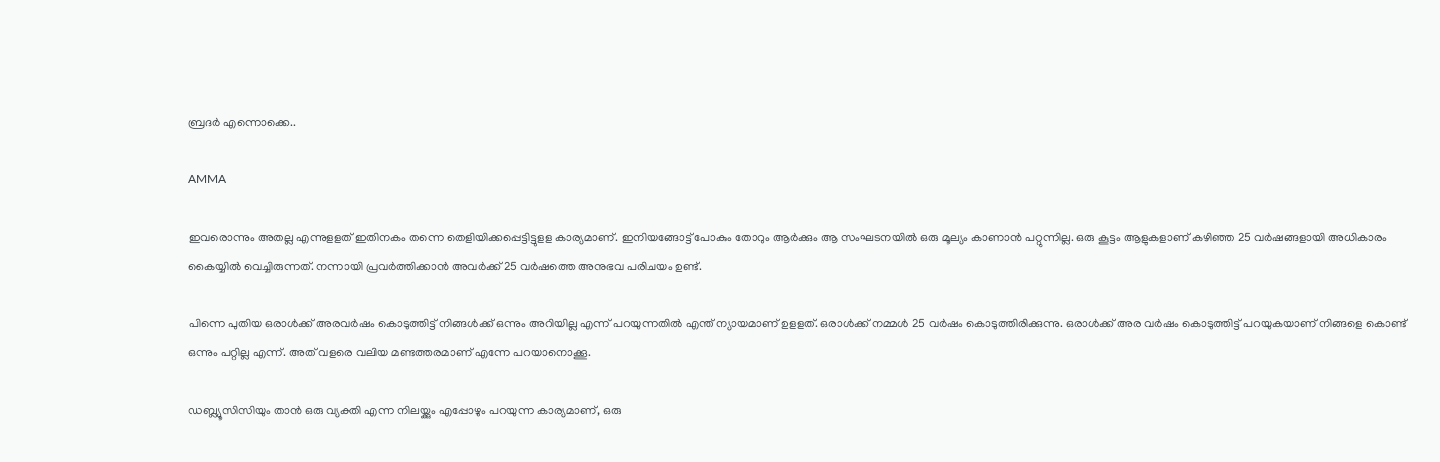ബ്രദര്‍ എന്നൊക്കെ..

AMMA

ഇവരൊന്നും അതല്ല എന്നുളളത് ഇതിനകം തന്നെ തെളിയിക്കപ്പെട്ടിട്ടുളള കാര്യമാണ്. ഇനിയങ്ങോട്ട് പോകും തോറും ആര്‍ക്കും ആ സംഘടനയില്‍ ഒരു മൂല്യം കാണാന്‍ പറ്റുന്നില്ല. ഒരു കൂട്ടം ആളുകളാണ് കഴിഞ്ഞ 25 വര്‍ഷങ്ങളായി അധികാരം കൈയ്യില്‍ വെച്ചിരുന്നത്. നന്നായി പ്രവര്‍ത്തിക്കാന്‍ അവര്‍ക്ക് 25 വര്‍ഷത്തെ അനുഭവ പരിചയം ഉണ്ട്.

പിന്നെ പുതിയ ഒരാള്‍ക്ക് അരവര്‍ഷം കൊടുത്തിട്ട് നിങ്ങള്‍ക്ക് ഒന്നും അറിയില്ല എന്ന് പറയുന്നതില്‍ എന്ത് ന്യായമാണ് ഉളളത്. ഒരാള്‍ക്ക് നമ്മള്‍ 25 വര്‍ഷം കൊടുത്തിരിക്കുന്നു. ഒരാള്‍ക്ക് അര വര്‍ഷം കൊടുത്തിട്ട് പറയുകയാണ് നിങ്ങളെ കൊണ്ട് ഒന്നും പറ്റില്ല എന്ന്. അത് വളരെ വലിയ മണ്ടത്തരമാണ് എന്നേ പറയാനൊക്കൂ.

ഡബ്ല്യൂസിസിയും താന്‍ ഒരു വ്യക്തി എന്ന നിലയ്ക്കും എപ്പോഴും പറയുന്ന കാര്യമാണ്, ഒരു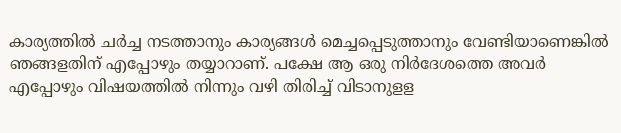കാര്യത്തില്‍ ചര്‍ച്ച നടത്താനും കാര്യങ്ങള്‍ മെച്ചപ്പെടുത്താനും വേണ്ടിയാണെങ്കില്‍ ഞങ്ങളതിന് എപ്പോഴും തയ്യാറാണ്. പക്ഷേ ആ ഒരു നിര്‍ദേശത്തെ അവര്‍ എപ്പോഴും വിഷയത്തില്‍ നിന്നും വഴി തിരിച്ച് വിടാനുളള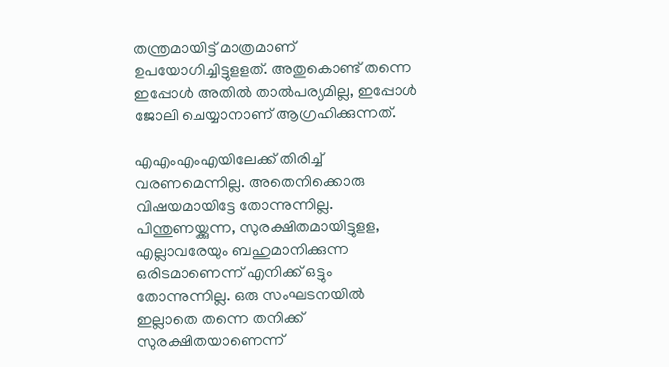തന്ത്രമായിട്ട് മാത്രമാണ് ഉപയോഗിച്ചിട്ടുളളത്. അതുകൊണ്ട് തന്നെ ഇപ്പോള്‍ അതില്‍ താല്‍പര്യമില്ല, ഇപ്പോള്‍ ജോലി ചെയ്യാനാണ് ആഗ്രഹിക്കുന്നത്.

എഎംഎംഎയിലേക്ക് തിരിച്ച് വരണമെന്നില്ല. അതെനിക്കൊരു വിഷയമായിട്ടേ തോന്നുന്നില്ല. പിന്തുണയ്ക്കുന്ന, സുരക്ഷിതമായിട്ടുളള, എല്ലാവരേയും ബഹുമാനിക്കുന്ന ഒരിടമാണെന്ന് എനിക്ക് ഒട്ടും തോന്നുന്നില്ല. ഒരു സംഘടനയില്‍ ഇല്ലാതെ തന്നെ തനിക്ക് സുരക്ഷിതയാണെന്ന്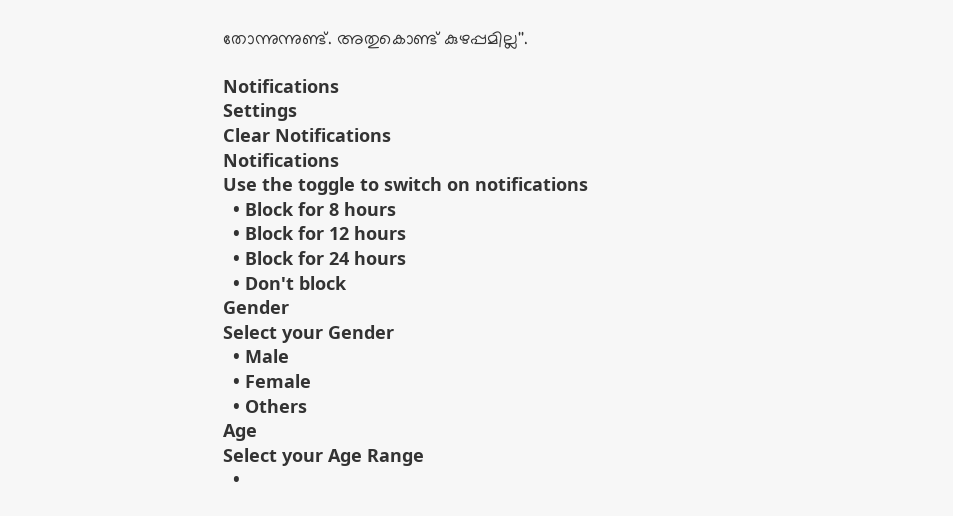തോന്നുന്നുണ്ട്. അതുകൊണ്ട് കുഴപ്പമില്ല''.

Notifications
Settings
Clear Notifications
Notifications
Use the toggle to switch on notifications
  • Block for 8 hours
  • Block for 12 hours
  • Block for 24 hours
  • Don't block
Gender
Select your Gender
  • Male
  • Female
  • Others
Age
Select your Age Range
  •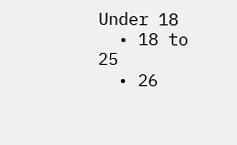Under 18
  • 18 to 25
  • 26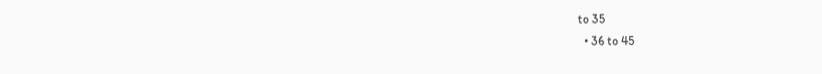to 35
  • 36 to 45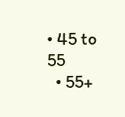• 45 to 55
  • 55+